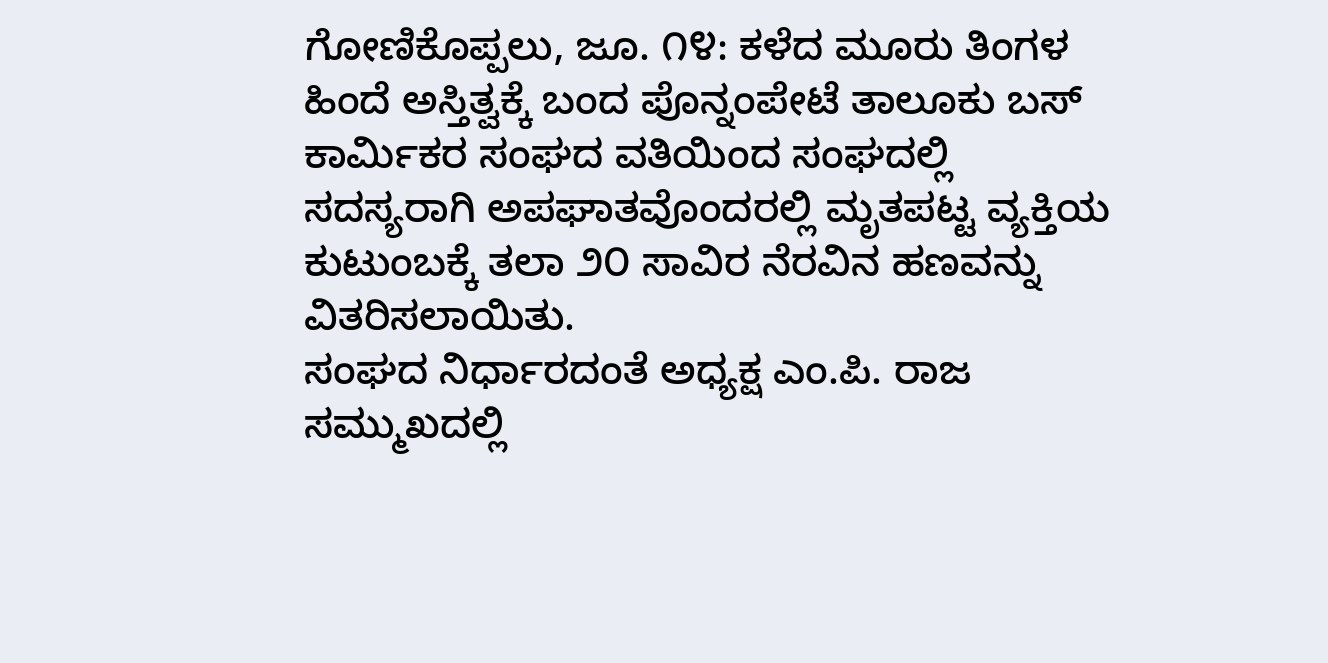ಗೋಣಿಕೊಪ್ಪಲು, ಜೂ. ೧೪: ಕಳೆದ ಮೂರು ತಿಂಗಳ ಹಿಂದೆ ಅಸ್ತಿತ್ವಕ್ಕೆ ಬಂದ ಪೊನ್ನಂಪೇಟೆ ತಾಲೂಕು ಬಸ್ ಕಾರ್ಮಿಕರ ಸಂಘದ ವತಿಯಿಂದ ಸಂಘದಲ್ಲಿ ಸದಸ್ಯರಾಗಿ ಅಪಘಾತವೊಂದರಲ್ಲಿ ಮೃತಪಟ್ಟ ವ್ಯಕ್ತಿಯ ಕುಟುಂಬಕ್ಕೆ ತಲಾ ೨೦ ಸಾವಿರ ನೆರವಿನ ಹಣವನ್ನು ವಿತರಿಸಲಾಯಿತು.
ಸಂಘದ ನಿರ್ಧಾರದಂತೆ ಅಧ್ಯಕ್ಷ ಎಂ.ಪಿ. ರಾಜ ಸಮ್ಮುಖದಲ್ಲಿ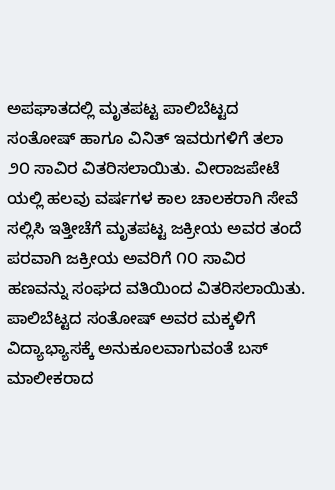ಅಪಘಾತದಲ್ಲಿ ಮೃತಪಟ್ಟ ಪಾಲಿಬೆಟ್ಟದ ಸಂತೋಷ್ ಹಾಗೂ ವಿನಿತ್ ಇವರುಗಳಿಗೆ ತಲಾ ೨೦ ಸಾವಿರ ವಿತರಿಸಲಾಯಿತು. ವೀರಾಜಪೇಟೆ ಯಲ್ಲಿ ಹಲವು ವರ್ಷಗಳ ಕಾಲ ಚಾಲಕರಾಗಿ ಸೇವೆ ಸಲ್ಲಿಸಿ ಇತ್ತೀಚೆಗೆ ಮೃತಪಟ್ಟ ಜಕ್ರೀಯ ಅವರ ತಂದೆ ಪರವಾಗಿ ಜಕ್ರೀಯ ಅವರಿಗೆ ೧೦ ಸಾವಿರ ಹಣವನ್ನು ಸಂಘದ ವತಿಯಿಂದ ವಿತರಿಸಲಾಯಿತು.
ಪಾಲಿಬೆಟ್ಟದ ಸಂತೋಷ್ ಅವರ ಮಕ್ಕಳಿಗೆ ವಿದ್ಯಾಭ್ಯಾಸಕ್ಕೆ ಅನುಕೂಲವಾಗುವಂತೆ ಬಸ್ ಮಾಲೀಕರಾದ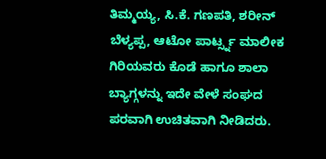ತಿಮ್ಮಯ್ಯ, ಸಿ.ಕೆ. ಗಣಪತಿ, ಶರೀನ್ ಬೆಳ್ಯಪ್ಪ, ಆಟೋ ಪಾರ್ಟ್ಸ್ನ ಮಾಲೀಕ ಗಿರಿಯವರು ಕೊಡೆ ಹಾಗೂ ಶಾಲಾ ಬ್ಯಾಗ್ಗಳನ್ನು ಇದೇ ವೇಳೆ ಸಂಘದ ಪರವಾಗಿ ಉಚಿತವಾಗಿ ನೀಡಿದರು.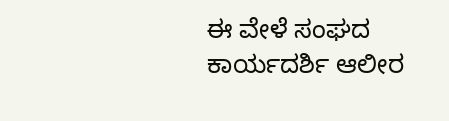ಈ ವೇಳೆ ಸಂಘದ ಕಾರ್ಯದರ್ಶಿ ಆಲೀರ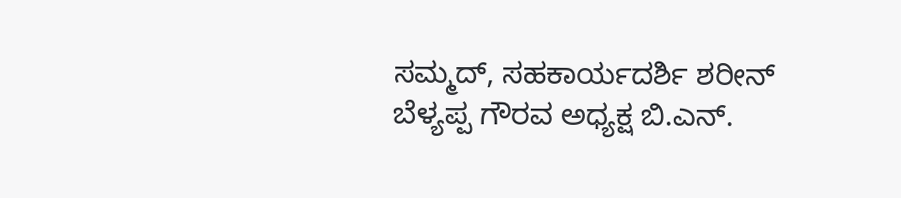ಸಮ್ಮದ್, ಸಹಕಾರ್ಯದರ್ಶಿ ಶರೀನ್ ಬೆಳ್ಯಪ್ಪ ಗೌರವ ಅಧ್ಯಕ್ಷ ಬಿ.ಎನ್.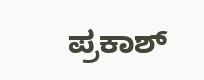ಪ್ರಕಾಶ್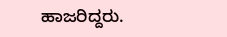ಹಾಜರಿದ್ದರು.